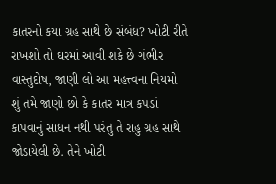કાતરનો કયા ગ્રહ સાથે છે સંબંધ? ખોટી રીતે રાખશો તો ઘરમાં આવી શકે છે ગંભીર વાસ્તુદોષ, જાણી લો આ મહત્ત્વના નિયમો
શું તમે જાણો છો કે કાતર માત્ર કપડાં કાપવાનું સાધન નથી પરંતુ તે રાહુ ગ્રહ સાથે જોડાયેલી છે. તેને ખોટી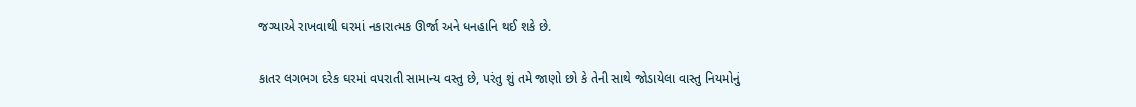જગ્યાએ રાખવાથી ઘરમાં નકારાત્મક ઊર્જા અને ધનહાનિ થઈ શકે છે.

કાતર લગભગ દરેક ઘરમાં વપરાતી સામાન્ય વસ્તુ છે, પરંતુ શું તમે જાણો છો કે તેની સાથે જોડાયેલા વાસ્તુ નિયમોનું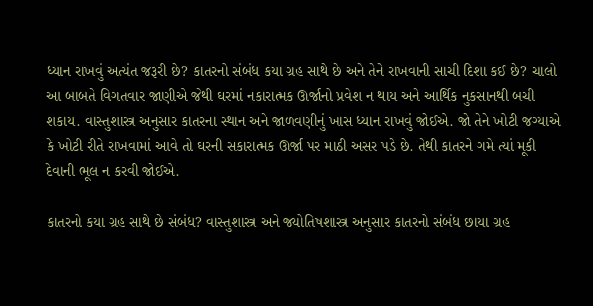ધ્યાન રાખવું અત્યંત જરૂરી છે? કાતરનો સંબંધ કયા ગ્રહ સાથે છે અને તેને રાખવાની સાચી દિશા કઈ છે? ચાલો આ બાબતે વિગતવાર જાણીએ જેથી ઘરમાં નકારાત્મક ઊર્જાનો પ્રવેશ ન થાય અને આર્થિક નુકસાનથી બચી શકાય. વાસ્તુશાસ્ત્ર અનુસાર કાતરના સ્થાન અને જાળવણીનું ખાસ ધ્યાન રાખવું જોઈએ. જો તેને ખોટી જગ્યાએ કે ખોટી રીતે રાખવામાં આવે તો ઘરની સકારાત્મક ઊર્જા પર માઠી અસર પડે છે. તેથી કાતરને ગમે ત્યાં મૂકી દેવાની ભૂલ ન કરવી જોઈએ.

કાતરનો કયા ગ્રહ સાથે છે સંબંધ? વાસ્તુશાસ્ત્ર અને જ્યોતિષશાસ્ત્ર અનુસાર કાતરનો સંબંધ છાયા ગ્રહ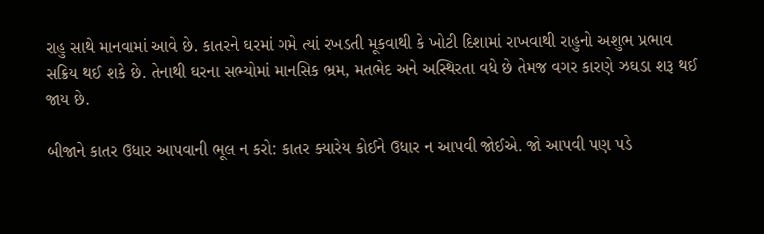રાહુ સાથે માનવામાં આવે છે. કાતરને ઘરમાં ગમે ત્યાં રખડતી મૂકવાથી કે ખોટી દિશામાં રાખવાથી રાહુનો અશુભ પ્રભાવ સક્રિય થઈ શકે છે. તેનાથી ઘરના સભ્યોમાં માનસિક ભ્રમ, મતભેદ અને અસ્થિરતા વધે છે તેમજ વગર કારણે ઝઘડા શરૂ થઈ જાય છે.

બીજાને કાતર ઉધાર આપવાની ભૂલ ન કરો: કાતર ક્યારેય કોઈને ઉધાર ન આપવી જોઈએ. જો આપવી પણ પડે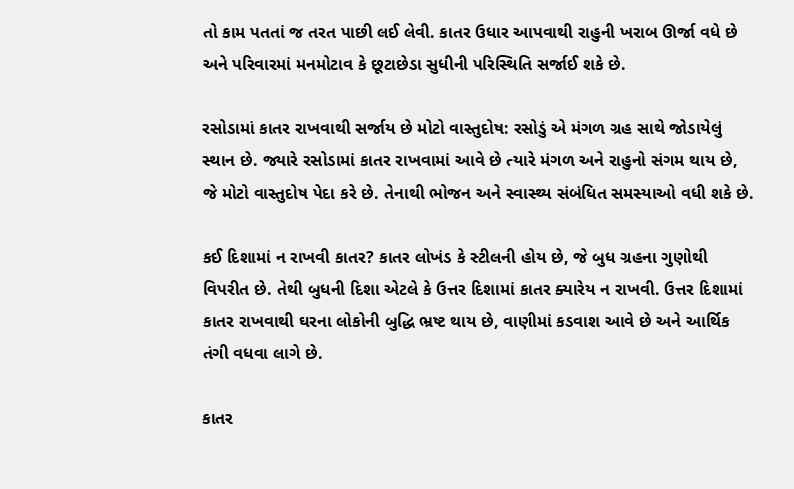તો કામ પતતાં જ તરત પાછી લઈ લેવી. કાતર ઉધાર આપવાથી રાહુની ખરાબ ઊર્જા વધે છે અને પરિવારમાં મનમોટાવ કે છૂટાછેડા સુધીની પરિસ્થિતિ સર્જાઈ શકે છે.

રસોડામાં કાતર રાખવાથી સર્જાય છે મોટો વાસ્તુદોષ: રસોડું એ મંગળ ગ્રહ સાથે જોડાયેલું સ્થાન છે. જ્યારે રસોડામાં કાતર રાખવામાં આવે છે ત્યારે મંગળ અને રાહુનો સંગમ થાય છે, જે મોટો વાસ્તુદોષ પેદા કરે છે. તેનાથી ભોજન અને સ્વાસ્થ્ય સંબંધિત સમસ્યાઓ વધી શકે છે.

કઈ દિશામાં ન રાખવી કાતર? કાતર લોખંડ કે સ્ટીલની હોય છે, જે બુધ ગ્રહના ગુણોથી વિપરીત છે. તેથી બુધની દિશા એટલે કે ઉત્તર દિશામાં કાતર ક્યારેય ન રાખવી. ઉત્તર દિશામાં કાતર રાખવાથી ઘરના લોકોની બુદ્ધિ ભ્રષ્ટ થાય છે, વાણીમાં કડવાશ આવે છે અને આર્થિક તંગી વધવા લાગે છે.

કાતર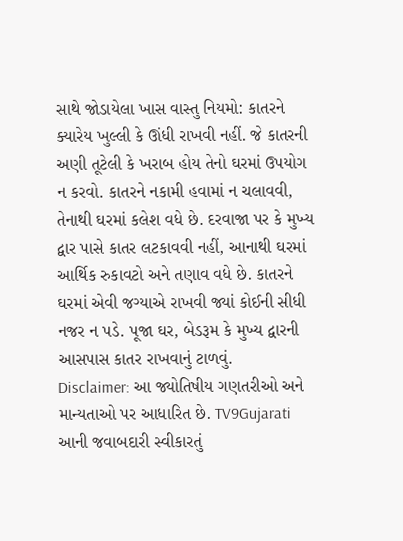સાથે જોડાયેલા ખાસ વાસ્તુ નિયમો: કાતરને ક્યારેય ખુલ્લી કે ઊંધી રાખવી નહીં. જે કાતરની અણી તૂટેલી કે ખરાબ હોય તેનો ઘરમાં ઉપયોગ ન કરવો. કાતરને નકામી હવામાં ન ચલાવવી, તેનાથી ઘરમાં કલેશ વધે છે. દરવાજા પર કે મુખ્ય દ્વાર પાસે કાતર લટકાવવી નહીં, આનાથી ઘરમાં આર્થિક રુકાવટો અને તણાવ વધે છે. કાતરને ઘરમાં એવી જગ્યાએ રાખવી જ્યાં કોઈની સીધી નજર ન પડે. પૂજા ઘર, બેડરૂમ કે મુખ્ય દ્વારની આસપાસ કાતર રાખવાનું ટાળવું.
Disclaimer: આ જ્યોતિષીય ગણતરીઓ અને માન્યતાઓ પર આધારિત છે. TV9Gujarati આની જવાબદારી સ્વીકારતું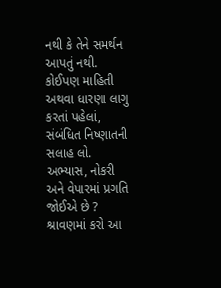નથી કે તેને સમર્થન આપતું નથી. કોઈપણ માહિતી અથવા ધારણા લાગુ કરતાં પહેલાં, સંબંધિત નિષ્ણાતની સલાહ લો.
અભ્યાસ, નોકરી અને વેપારમાં પ્રગતિ જોઈએ છે ? શ્રાવણમાં કરો આ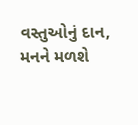વસ્તુઓનું દાન, મનને મળશે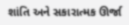શાંતિ અને સકારાત્મક ઊર્જા